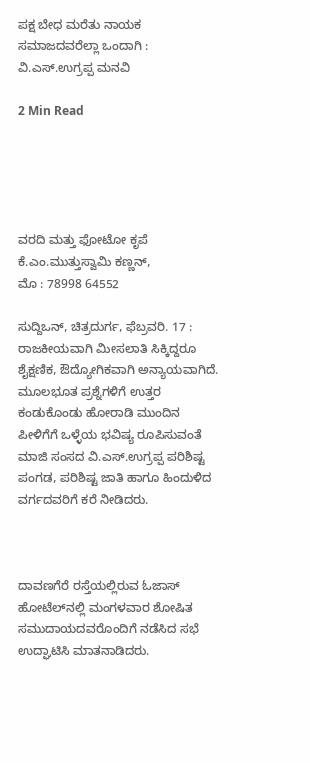ಪಕ್ಷ ಬೇಧ ಮರೆತು ನಾಯಕ ಸಮಾಜದವರೆಲ್ಲಾ ಒಂದಾಗಿ : ವಿ.ಎಸ್.ಉಗ್ರಪ್ಪ ಮನವಿ

2 Min Read





ವರದಿ ಮತ್ತು ಫೋಟೋ ಕೃಪೆ
ಕೆ.ಎಂ.ಮುತ್ತುಸ್ವಾಮಿ ಕಣ್ಣನ್,
ಮೊ : 78998 64552

ಸುದ್ದಿಒನ್, ಚಿತ್ರದುರ್ಗ, ಫೆಬ್ರವರಿ. 17 : ರಾಜಕೀಯವಾಗಿ ಮೀಸಲಾತಿ ಸಿಕ್ಕಿದ್ದರೂ ಶೈಕ್ಷಣಿಕ, ಔದ್ಯೋಗಿಕವಾಗಿ ಅನ್ಯಾಯವಾಗಿದೆ. ಮೂಲಭೂತ ಪ್ರಶ್ನೆಗಳಿಗೆ ಉತ್ತರ ಕಂಡುಕೊಂಡು ಹೋರಾಡಿ ಮುಂದಿನ ಪೀಳಿಗೆಗೆ ಒಳ್ಳೆಯ ಭವಿಷ್ಯ ರೂಪಿಸುವಂತೆ ಮಾಜಿ ಸಂಸದ ವಿ.ಎಸ್.ಉಗ್ರಪ್ಪ ಪರಿಶಿಷ್ಟ ಪಂಗಡ, ಪರಿಶಿಷ್ಟ ಜಾತಿ ಹಾಗೂ ಹಿಂದುಳಿದ ವರ್ಗದವರಿಗೆ ಕರೆ ನೀಡಿದರು.



ದಾವಣಗೆರೆ ರಸ್ತೆಯಲ್ಲಿರುವ ಓಜಾಸ್ ಹೋಟೆಲ್‍ನಲ್ಲಿ ಮಂಗಳವಾರ ಶೋಷಿತ ಸಮುದಾಯದವರೊಂದಿಗೆ ನಡೆಸಿದ ಸಭೆ ಉದ್ಘಾಟಿಸಿ ಮಾತನಾಡಿದರು.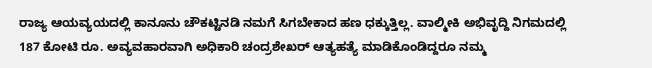ರಾಜ್ಯ ಆಯವ್ಯಯದಲ್ಲಿ ಕಾನೂನು ಚೌಕಟ್ಟಿನಡಿ ನಮಗೆ ಸಿಗಬೇಕಾದ ಹಣ ಧಕ್ಕುತ್ತಿಲ್ಲ. ವಾಲ್ಮೀಕಿ ಅಭಿವೃದ್ದಿ ನಿಗಮದಲ್ಲಿ 187 ಕೋಟಿ ರೂ. ಅವ್ಯವಹಾರವಾಗಿ ಅಧಿಕಾರಿ ಚಂದ್ರಶೇಖರ್ ಆತ್ಯಹತ್ಯೆ ಮಾಡಿಕೊಂಡಿದ್ದರೂ ನಮ್ಮ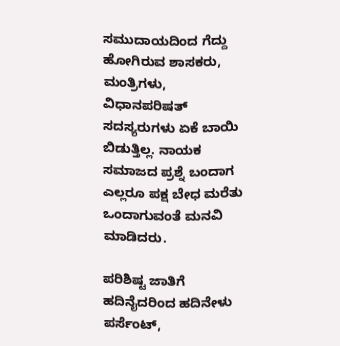ಸಮುದಾಯದಿಂದ ಗೆದ್ದು ಹೋಗಿರುವ ಶಾಸಕರು, ಮಂತ್ರಿಗಳು, ವಿಧಾನಪರಿಷತ್ ಸದಸ್ಯರುಗಳು ಏಕೆ ಬಾಯಿ ಬಿಡುತ್ತಿಲ್ಲ. ನಾಯಕ ಸಮಾಜದ ಪ್ರಶ್ನೆ ಬಂದಾಗ ಎಲ್ಲರೂ ಪಕ್ಷ ಬೇಧ ಮರೆತು ಒಂದಾಗುವಂತೆ ಮನವಿ ಮಾಡಿದರು.

ಪರಿಶಿಷ್ಟ ಜಾತಿಗೆ ಹದಿನೈದರಿಂದ ಹದಿನೇಳು ಪರ್ಸೆಂಟ್,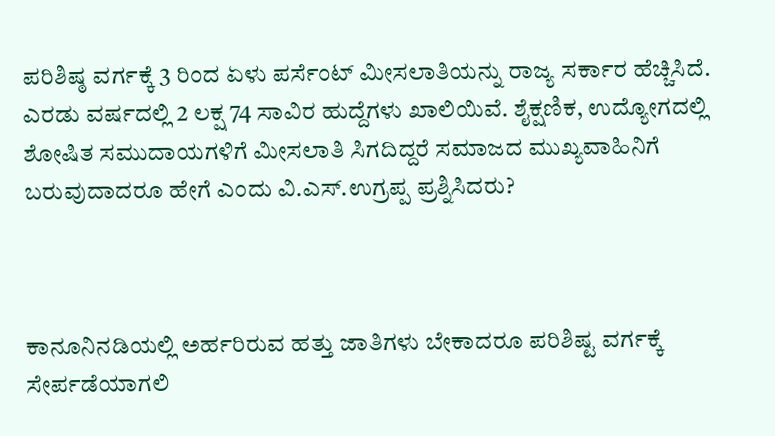ಪರಿಶಿಷ್ಠ ವರ್ಗಕ್ಕೆ 3 ರಿಂದ ಏಳು ಪರ್ಸೆಂಟ್ ಮೀಸಲಾತಿಯನ್ನು ರಾಜ್ಯ ಸರ್ಕಾರ ಹೆಚ್ಚಿಸಿದೆ. ಎರಡು ವರ್ಷದಲ್ಲಿ 2 ಲಕ್ಷ 74 ಸಾವಿರ ಹುದ್ದೆಗಳು ಖಾಲಿಯಿವೆ. ಶೈಕ್ಷಣಿಕ, ಉದ್ಯೋಗದಲ್ಲಿ ಶೋಷಿತ ಸಮುದಾಯಗಳಿಗೆ ಮೀಸಲಾತಿ ಸಿಗದಿದ್ದರೆ ಸಮಾಜದ ಮುಖ್ಯವಾಹಿನಿಗೆ ಬರುವುದಾದರೂ ಹೇಗೆ ಎಂದು ವಿ.ಎಸ್.ಉಗ್ರಪ್ಪ ಪ್ರಶ್ನಿಸಿದರು?



ಕಾನೂನಿನಡಿಯಲ್ಲಿ ಅರ್ಹರಿರುವ ಹತ್ತು ಜಾತಿಗಳು ಬೇಕಾದರೂ ಪರಿಶಿಷ್ಟ ವರ್ಗಕ್ಕೆ ಸೇರ್ಪಡೆಯಾಗಲಿ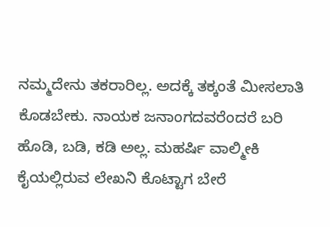ನಮ್ಮದೇನು ತಕರಾರಿಲ್ಲ. ಅದಕ್ಕೆ ತಕ್ಕಂತೆ ಮೀಸಲಾತಿ ಕೊಡಬೇಕು. ನಾಯಕ ಜನಾಂಗದವರೆಂದರೆ ಬರಿ ಹೊಡಿ, ಬಡಿ, ಕಡಿ ಅಲ್ಲ. ಮಹರ್ಷಿ ವಾಲ್ಮೀಕಿ ಕೈಯಲ್ಲಿರುವ ಲೇಖನಿ ಕೊಟ್ಟಾಗ ಬೇರೆ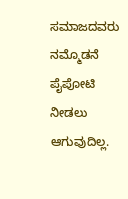ಸಮಾಜದವರು ನಮ್ಮೊಡನೆ ಪೈಪೋಟಿ ನೀಡಲು ಆಗುವುದಿಲ್ಲ.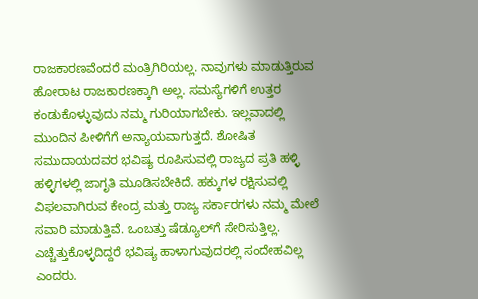ರಾಜಕಾರಣವೆಂದರೆ ಮಂತ್ರಿಗಿರಿಯಲ್ಲ. ನಾವುಗಳು ಮಾಡುತ್ತಿರುವ ಹೋರಾಟ ರಾಜಕಾರಣಕ್ಕಾಗಿ ಅಲ್ಲ. ಸಮಸ್ಯೆಗಳಿಗೆ ಉತ್ತರ ಕಂಡುಕೊಳ್ಳುವುದು ನಮ್ಮ ಗುರಿಯಾಗಬೇಕು. ಇಲ್ಲವಾದಲ್ಲಿ ಮುಂದಿನ ಪೀಳಿಗೆಗೆ ಅನ್ಯಾಯವಾಗುತ್ತದೆ. ಶೋಷಿತ ಸಮುದಾಯದವರ ಭವಿಷ್ಯ ರೂಪಿಸುವಲ್ಲಿ ರಾಜ್ಯದ ಪ್ರತಿ ಹಳ್ಳಿ ಹಳ್ಳಿಗಳಲ್ಲಿ ಜಾಗೃತಿ ಮೂಡಿಸಬೇಕಿದೆ. ಹಕ್ಕುಗಳ ರಕ್ಷಿಸುವಲ್ಲಿ ವಿಫಲವಾಗಿರುವ ಕೇಂದ್ರ ಮತ್ತು ರಾಜ್ಯ ಸರ್ಕಾರಗಳು ನಮ್ಮ ಮೇಲೆ ಸವಾರಿ ಮಾಡುತ್ತಿವೆ. ಒಂಬತ್ತು ಷೆಡ್ಯೂಲ್‍ಗೆ ಸೇರಿಸುತ್ತಿಲ್ಲ. ಎಚ್ಚೆತ್ತುಕೊಳ್ಳದಿದ್ದರೆ ಭವಿಷ್ಯ ಹಾಳಾಗುವುದರಲ್ಲಿ ಸಂದೇಹವಿಲ್ಲ ಎಂದರು.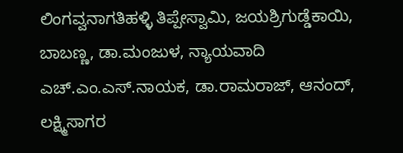ಲಿಂಗವ್ವನಾಗತಿಹಳ್ಳಿ ತಿಪ್ಪೇಸ್ವಾಮಿ, ಜಯಶ್ರಿಗುಡ್ಡೆಕಾಯಿ, ಬಾಬಣ್ಣ, ಡಾ.ಮಂಜುಳ, ನ್ಯಾಯವಾದಿ ಎಚ್.ಎಂ.ಎಸ್.ನಾಯಕ, ಡಾ.ರಾಮರಾಜ್, ಆನಂದ್, ಲಕ್ಷ್ಮಿಸಾಗರ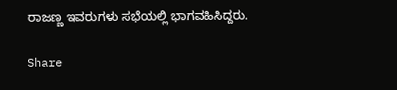ರಾಜಣ್ಣ ಇವರುಗಳು ಸಭೆಯಲ್ಲಿ ಭಾಗವಹಿಸಿದ್ದರು.

Share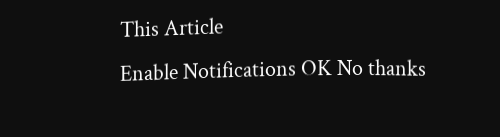This Article
Enable Notifications OK No thanks